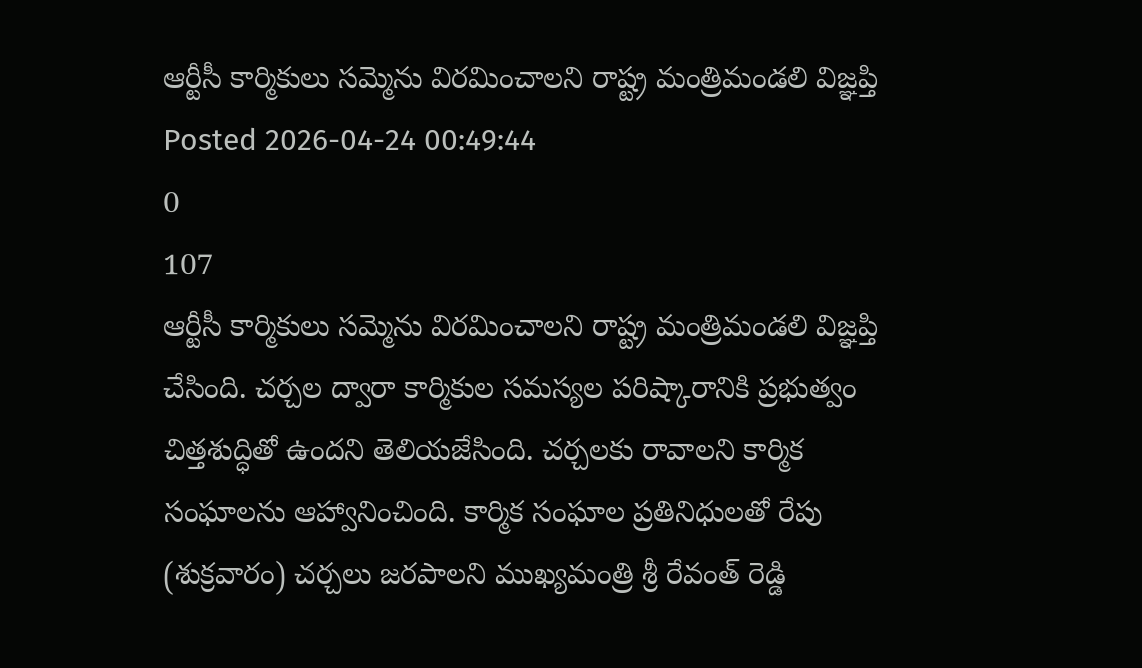ఆర్టీసీ కార్మికులు సమ్మెను విరమించాలని రాష్ట్ర మంత్రిమండలి విజ్ఞప్తి
Posted 2026-04-24 00:49:44
0
107
ఆర్టీసీ కార్మికులు సమ్మెను విరమించాలని రాష్ట్ర మంత్రిమండలి విజ్ఞప్తి చేసింది. చర్చల ద్వారా కార్మికుల సమస్యల పరిష్కారానికి ప్రభుత్వం చిత్తశుద్ధితో ఉందని తెలియజేసింది. చర్చలకు రావాలని కార్మిక సంఘాలను ఆహ్వానించింది. కార్మిక సంఘాల ప్రతినిధులతో రేపు (శుక్రవారం) చర్చలు జరపాలని ముఖ్యమంత్రి శ్రీ రేవంత్ రెడ్డి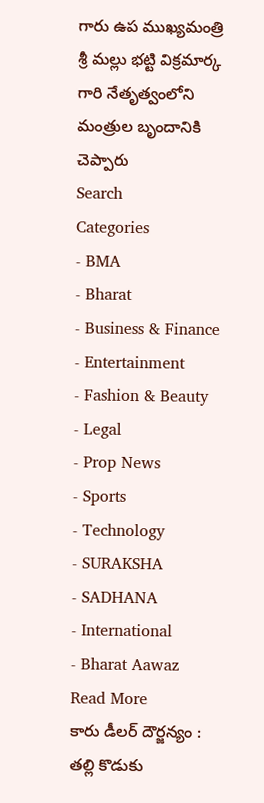గారు ఉప ముఖ్యమంత్రి శ్రీ మల్లు భట్టి విక్రమార్క గారి నేతృత్వంలోని మంత్రుల బృందానికి చెప్పారు
Search
Categories
- BMA
- Bharat
- Business & Finance
- Entertainment
- Fashion & Beauty
- Legal
- Prop News
- Sports
- Technology
- SURAKSHA
- SADHANA
- International
- Bharat Aawaz
Read More
కారు డీలర్ దౌర్జన్యం : తల్లి కొడుకు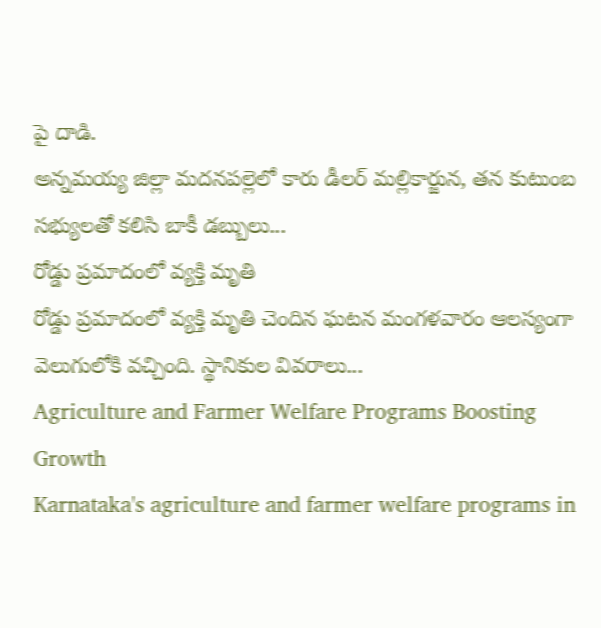పై దాడి.
అన్నమయ్య జిల్లా మదనపల్లెలో కారు డీలర్ మల్లికార్జున, తన కుటుంబ సభ్యులతో కలిసి బాకీ డబ్బులు...
రోడ్డు ప్రమాదంలో వ్యక్తి మృతి
రోడ్డు ప్రమాదంలో వ్యక్తి మృతి చెందిన ఘటన మంగళవారం ఆలస్యంగా వెలుగులోకి వచ్చింది. స్థానికుల వివరాలు...
Agriculture and Farmer Welfare Programs Boosting Growth
Karnataka's agriculture and farmer welfare programs in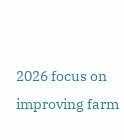2026 focus on improving farm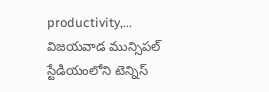productivity,...
విజయవాడ మున్సిపల్ స్టేడియంలోని టెన్నిస్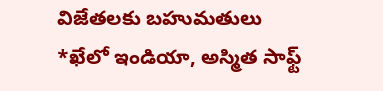విజేతలకు బహుమతులు
*ఖేలో ఇండియా, అస్మిత సాఫ్ట్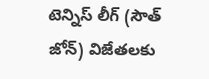టెన్నిస్ లీగ్ (సౌత్ జోన్) విజేతలకు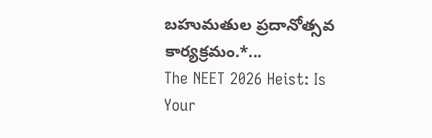బహుమతుల ప్రదానోత్సవ కార్యక్రమం.*...
The NEET 2026 Heist: Is Your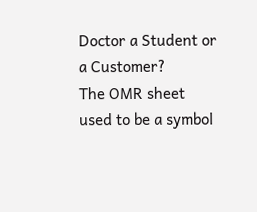Doctor a Student or a Customer?
The OMR sheet used to be a symbol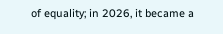of equality; in 2026, it became a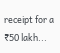receipt for a ₹50 lakh...